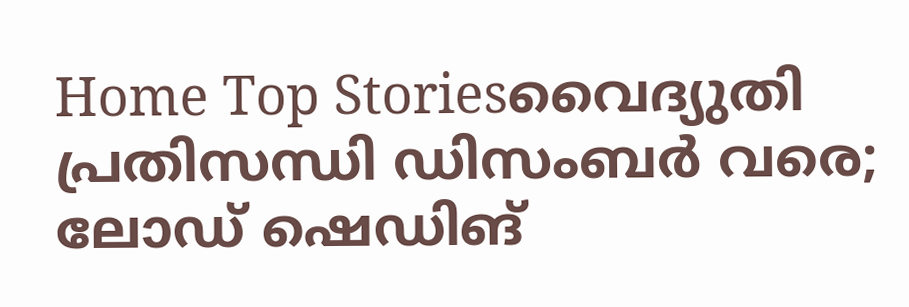Home Top Storiesവൈദ്യുതി പ്രതിസന്ധി ഡിസംബർ വരെ; ലോഡ് ഷെഡിങ്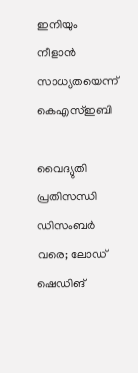ഇനിയും നീളാൻ സാധ്യതയെന്ന് കെഎസ്ഇബി

വൈദ്യുതി പ്രതിസന്ധി ഡിസംബർ വരെ; ലോഡ് ഷെഡിങ്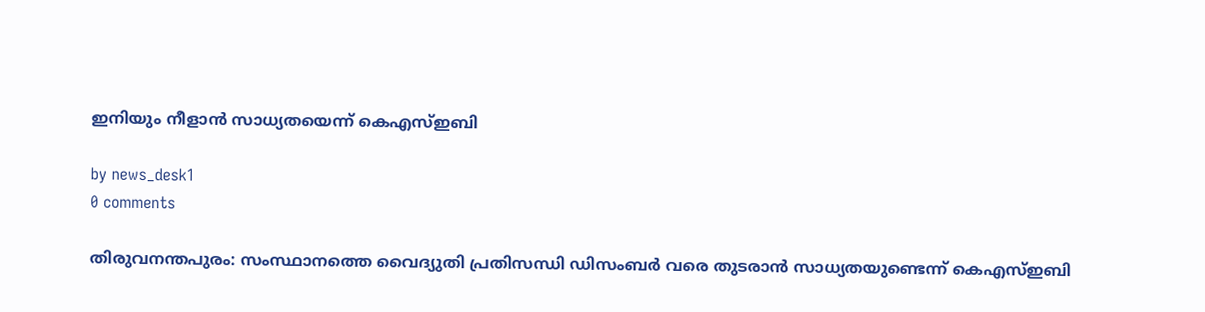ഇനിയും നീളാൻ സാധ്യതയെന്ന് കെഎസ്ഇബി

by news_desk1
0 comments

തിരുവനന്തപുരം: സംസ്ഥാനത്തെ വൈദ്യുതി പ്രതിസന്ധി ഡിസംബർ വരെ തുടരാൻ സാധ്യതയുണ്ടെന്ന് കെഎസ്ഇബി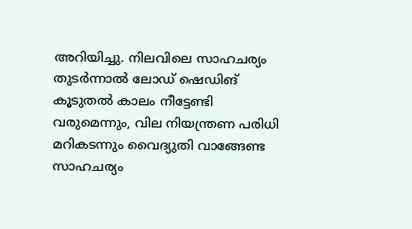അറിയിച്ചു. നിലവിലെ സാഹചര്യം തുടർന്നാൽ ലോഡ് ഷെഡിങ് കൂടുതൽ കാലം നീട്ടേണ്ടി വരുമെന്നും, വില നിയന്ത്രണ പരിധി മറികടന്നും വൈദ്യുതി വാങ്ങേണ്ട സാഹചര്യം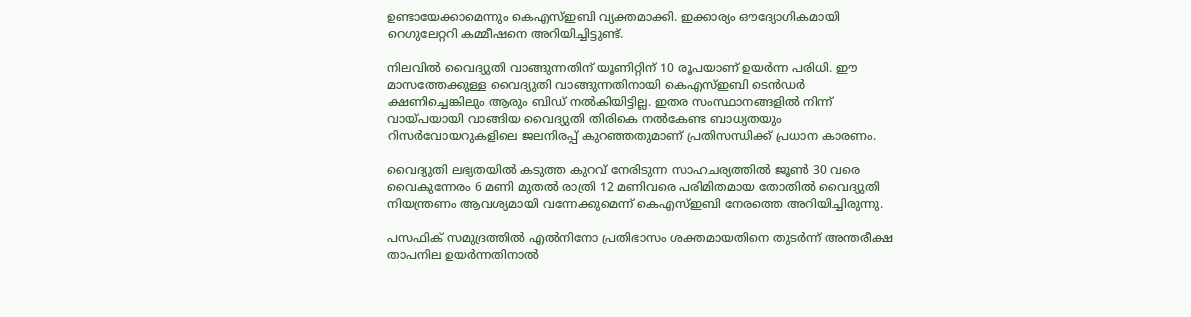ഉണ്ടായേക്കാമെന്നും കെഎസ്ഇബി വ്യക്തമാക്കി. ഇക്കാര്യം ഔദ്യോഗികമായി റെഗുലേറ്ററി കമ്മീഷനെ അറിയിച്ചിട്ടുണ്ട്.

നിലവിൽ വൈദ്യുതി വാങ്ങുന്നതിന് യൂണിറ്റിന് 10 രൂപയാണ് ഉയർന്ന പരിധി. ഈ മാസത്തേക്കുള്ള വൈദ്യുതി വാങ്ങുന്നതിനായി കെഎസ്ഇബി ടെൻഡർ ക്ഷണിച്ചെങ്കിലും ആരും ബിഡ് നൽകിയിട്ടില്ല. ഇതര സംസ്ഥാനങ്ങളിൽ നിന്ന് വായ്പയായി വാങ്ങിയ വൈദ്യുതി തിരികെ നൽകേണ്ട ബാധ്യതയും റിസർവോയറുകളിലെ ജലനിരപ്പ് കുറഞ്ഞതുമാണ് പ്രതിസന്ധിക്ക് പ്രധാന കാരണം.

വൈദ്യുതി ലഭ്യതയിൽ കടുത്ത കുറവ് നേരിടുന്ന സാഹചര്യത്തിൽ ജൂൺ 30 വരെ വൈകുന്നേരം 6 മണി മുതൽ രാത്രി 12 മണിവരെ പരിമിതമായ തോതിൽ വൈദ്യുതി നിയന്ത്രണം ആവശ്യമായി വന്നേക്കുമെന്ന് കെഎസ്ഇബി നേരത്തെ അറിയിച്ചിരുന്നു.

പസഫിക് സമുദ്രത്തിൽ എൽനിനോ പ്രതിഭാസം ശക്തമായതിനെ തുടർന്ന് അന്തരീക്ഷ താപനില ഉയർന്നതിനാൽ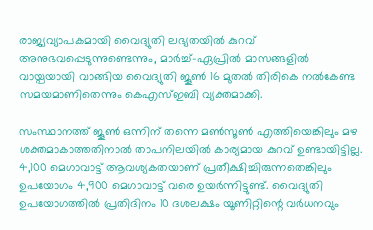രാജ്യവ്യാപകമായി വൈദ്യുതി ലഭ്യതയിൽ കുറവ് അനുഭവപ്പെടുന്നുണ്ടെന്നും, മാർച്ച്-ഏപ്രിൽ മാസങ്ങളിൽ വായ്പയായി വാങ്ങിയ വൈദ്യുതി ജൂൺ 16 മുതൽ തിരികെ നൽകേണ്ട സമയമാണിതെന്നും കെഎസ്ഇബി വ്യക്തമാക്കി.

സംസ്ഥാനത്ത് ജൂൺ ഒന്നിന് തന്നെ മൺസൂൺ എത്തിയെങ്കിലും മഴ ശക്തമാകാത്തതിനാൽ താപനിലയിൽ കാര്യമായ കുറവ് ഉണ്ടായിട്ടില്ല. 4,100 മെഗാവാട്ട് ആവശ്യകതയാണ് പ്രതീക്ഷിച്ചിരുന്നതെങ്കിലും ഉപയോഗം 4,900 മെഗാവാട്ട് വരെ ഉയർന്നിട്ടുണ്ട്. വൈദ്യുതി ഉപയോഗത്തിൽ പ്രതിദിനം 10 ദശലക്ഷം യൂണിറ്റിന്റെ വർധനവും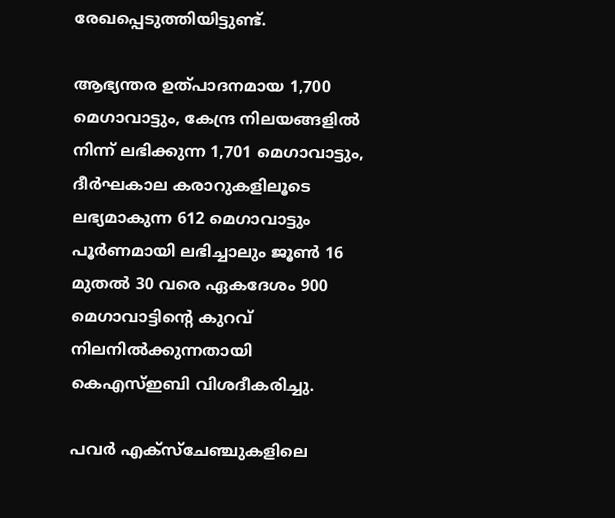രേഖപ്പെടുത്തിയിട്ടുണ്ട്.

ആഭ്യന്തര ഉത്പാദനമായ 1,700 മെഗാവാട്ടും, കേന്ദ്ര നിലയങ്ങളിൽ നിന്ന് ലഭിക്കുന്ന 1,701 മെഗാവാട്ടും, ദീർഘകാല കരാറുകളിലൂടെ ലഭ്യമാകുന്ന 612 മെഗാവാട്ടും പൂർണമായി ലഭിച്ചാലും ജൂൺ 16 മുതൽ 30 വരെ ഏകദേശം 900 മെഗാവാട്ടിന്റെ കുറവ് നിലനിൽക്കുന്നതായി കെഎസ്ഇബി വിശദീകരിച്ചു.

പവർ എക്സ്ചേഞ്ചുകളിലെ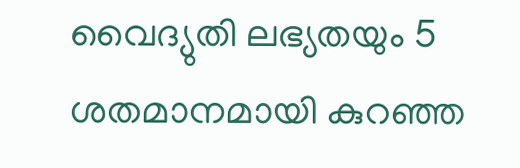വൈദ്യുതി ലഭ്യതയും 5 ശതമാനമായി കുറഞ്ഞ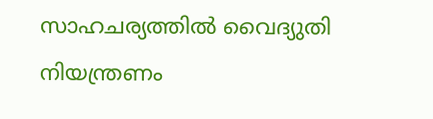സാഹചര്യത്തിൽ വൈദ്യുതി നിയന്ത്രണം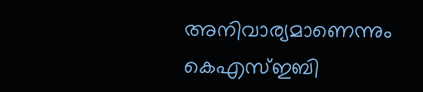അനിവാര്യമാണെന്നും കെഎസ്ഇബി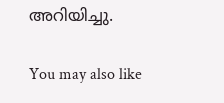അറിയിച്ചു.

You may also like